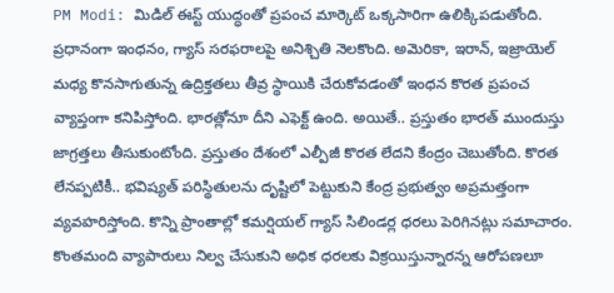PM Modi: మిడిల్ ఈస్ట్ యుద్ధంతో ప్రపంచ మార్కెట్ ఒక్కసారిగా ఉలిక్కిపడుతోంది. ప్రధానంగా ఇంధనం, గ్యాస్ సరఫరాలపై అనిశ్చితి నెలకొంది. అమెరికా, ఇరాన్, ఇజ్రాయెల్ మధ్య కొనసాగుతున్న ఉద్రిక్తతలు తీవ్ర స్థాయికి చేరుకోవడంతో ఇంధన కొరత ప్రపంచ వ్యాప్తంగా కనిపిస్తోంది. భారత్లోనూ దీని ఎఫెక్ట్ ఉంది. అయితే.. ప్రస్తుతం భారత్ ముందుస్తు జాగ్రత్తలు తీసుకుంటోంది. ప్రస్తుతం దేశంలో ఎల్పీజీ కొరత లేదని కేంద్రం చెబుతోంది. కొరత లేనప్పటికీ.. భవిష్యత్ పరిస్థితులను దృష్టిలో పెట్టుకుని కేంద్ర ప్రభుత్వం అప్రమత్తంగా వ్యవహరిస్తోంది. కొన్ని ప్రాంతాల్లో కమర్షియల్ గ్యాస్ సిలిండర్ల ధరలు పెరిగినట్లు సమాచారం. కొంతమంది వ్యాపారులు నిల్వ చేసుకుని అధిక ధరలకు విక్రయిస్తున్నారన్న ఆరోపణలూ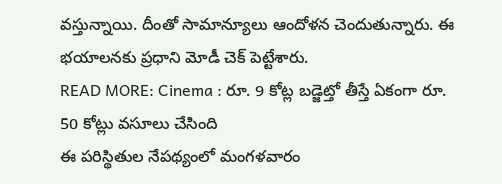వస్తున్నాయి. దీంతో సామాన్యూలు ఆందోళన చెందుతున్నారు. ఈ భయాలనకు ప్రధాని మోడీ చెక్ పెట్టేశారు.
READ MORE: Cinema : రూ. 9 కోట్ల బడ్జెట్తో తీస్తే ఏకంగా రూ. 50 కోట్లు వసూలు చేసింది
ఈ పరిస్థితుల నేపథ్యంలో మంగళవారం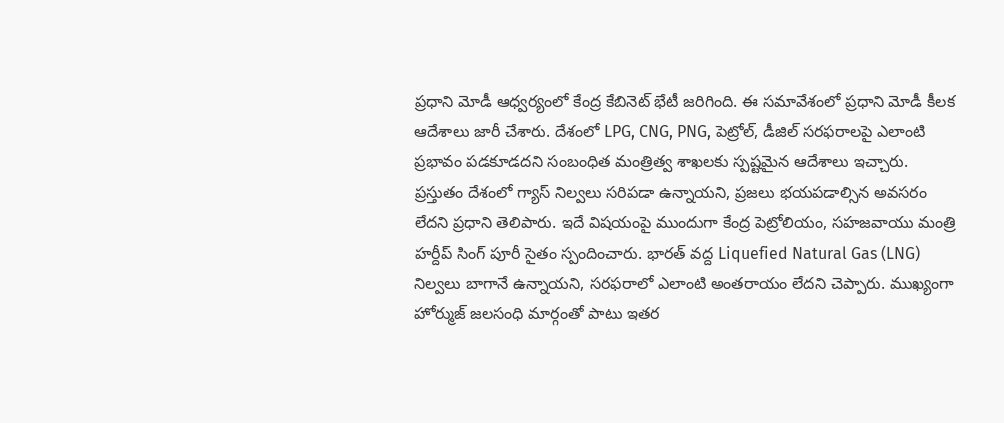ప్రధాని మోడీ ఆధ్వర్యంలో కేంద్ర కేబినెట్ భేటీ జరిగింది. ఈ సమావేశంలో ప్రధాని మోడీ కీలక ఆదేశాలు జారీ చేశారు. దేశంలో LPG, CNG, PNG, పెట్రోల్, డీజిల్ సరఫరాలపై ఎలాంటి ప్రభావం పడకూడదని సంబంధిత మంత్రిత్వ శాఖలకు స్పష్టమైన ఆదేశాలు ఇచ్చారు. ప్రస్తుతం దేశంలో గ్యాస్ నిల్వలు సరిపడా ఉన్నాయని, ప్రజలు భయపడాల్సిన అవసరం లేదని ప్రధాని తెలిపారు. ఇదే విషయంపై ముందుగా కేంద్ర పెట్రోలియం, సహజవాయు మంత్రి హర్దీప్ సింగ్ పూరీ సైతం స్పందించారు. భారత్ వద్ద Liquefied Natural Gas (LNG) నిల్వలు బాగానే ఉన్నాయని, సరఫరాలో ఎలాంటి అంతరాయం లేదని చెప్పారు. ముఖ్యంగా హోర్ముజ్ జలసంధి మార్గంతో పాటు ఇతర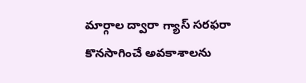మార్గాల ద్వారా గ్యాస్ సరఫరా కొనసాగించే అవకాశాలను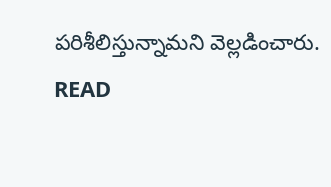పరిశీలిస్తున్నామని వెల్లడించారు.
READ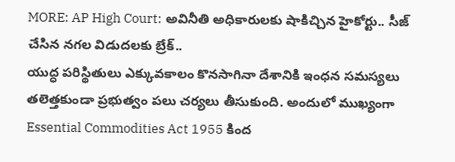MORE: AP High Court: అవినీతి అధికారులకు షాకిచ్చిన హైకోర్టు.. సీజ్ చేసిన నగల విడుదలకు బ్రేక్..
యుద్ధ పరిస్థితులు ఎక్కువకాలం కొనసాగినా దేశానికి ఇంధన సమస్యలు తలెత్తకుండా ప్రభుత్వం పలు చర్యలు తీసుకుంది. అందులో ముఖ్యంగా Essential Commodities Act 1955 కింద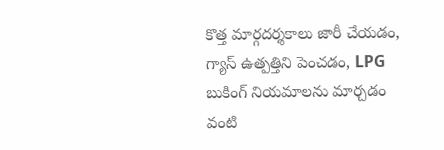కొత్త మార్గదర్శకాలు జారీ చేయడం, గ్యాస్ ఉత్పత్తిని పెంచడం, LPG బుకింగ్ నియమాలను మార్చడం వంటి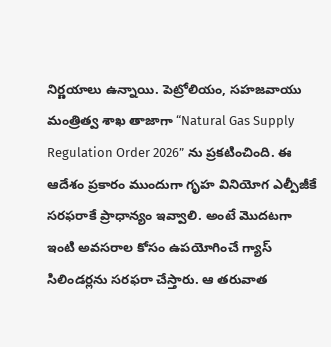నిర్ణయాలు ఉన్నాయి. పెట్రోలియం, సహజవాయు మంత్రిత్వ శాఖ తాజాగా “Natural Gas Supply Regulation Order 2026” ను ప్రకటించింది. ఈ ఆదేశం ప్రకారం ముందుగా గృహ వినియోగ ఎల్పీజీకే సరఫరాకే ప్రాధాన్యం ఇవ్వాలి. అంటే మొదటగా ఇంటి అవసరాల కోసం ఉపయోగించే గ్యాస్ సిలిండర్లను సరఫరా చేస్తారు. ఆ తరువాత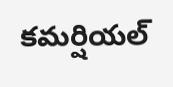కమర్షియల్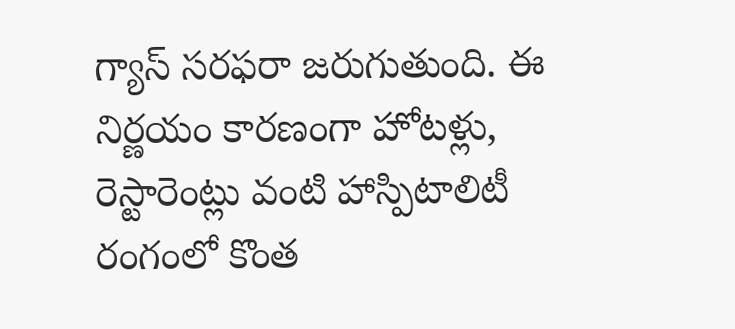గ్యాస్ సరఫరా జరుగుతుంది. ఈ నిర్ణయం కారణంగా హోటళ్లు, రెస్టారెంట్లు వంటి హాస్పిటాలిటీ రంగంలో కొంత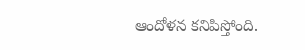ఆందోళన కనిపిస్తోంది.